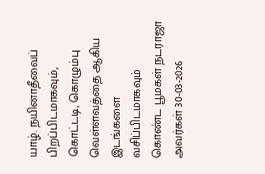யாழ். நயினாதீவைப் பிறப்பிடமாகவும், கொட்டடி, கொழும்பு வெள்ளவத்தை ஆகிய இடங்களை வசிப்பிடமாகவும் கொண்ட பூமகள் நடராஜா அவர்கள் 30-03-2026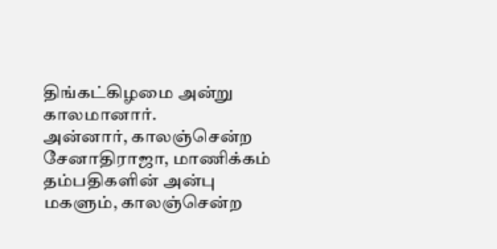திங்கட்கிழமை அன்று காலமானார்.
அன்னார், காலஞ்சென்ற சேனாதிராஜா, மாணிக்கம் தம்பதிகளின் அன்பு மகளும், காலஞ்சென்ற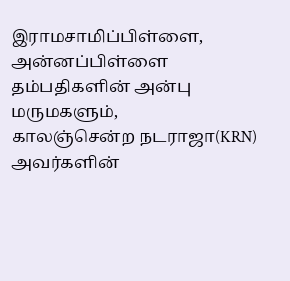இராமசாமிப்பிள்ளை, அன்னப்பிள்ளை தம்பதிகளின் அன்பு மருமகளும்,
காலஞ்சென்ற நடராஜா(KRN) அவர்களின்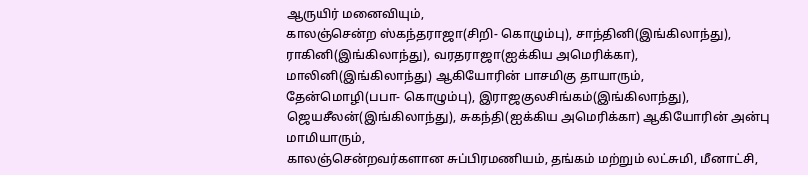ஆருயிர் மனைவியும்,
காலஞ்சென்ற ஸ்கந்தராஜா(சிறி- கொழும்பு), சாந்தினி(இங்கிலாந்து), ராகினி(இங்கிலாந்து), வரதராஜா(ஐக்கிய அமெரிக்கா), மாலினி(இங்கிலாந்து) ஆகியோரின் பாசமிகு தாயாரும்,
தேன்மொழி(பபா- கொழும்பு), இராஜகுலசிங்கம்(இங்கிலாந்து), ஜெயசீலன்(இங்கிலாந்து), சுகந்தி(ஐக்கிய அமெரிக்கா) ஆகியோரின் அன்பு மாமியாரும்,
காலஞ்சென்றவர்களான சுப்பிரமணியம், தங்கம் மற்றும் லட்சுமி, மீனாட்சி,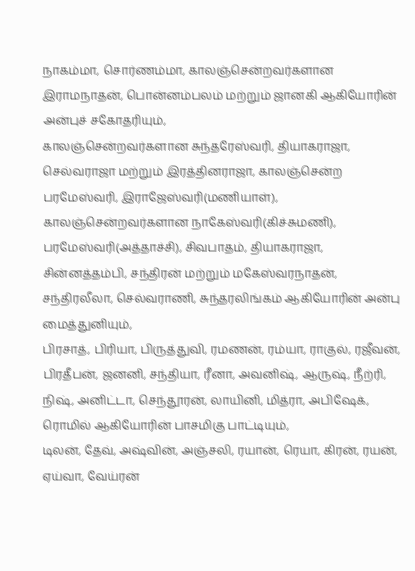நாகம்மா, சொர்ணம்மா, காலஞ்சென்றவர்களான இராமநாதன், பொன்னம்பலம் மற்றும் ஜானகி ஆகியோரின் அன்புச் சகோதரியும்,
காலஞ்சென்றவர்களான சுந்தரேஸ்வரி, தியாகராஜா, செல்வராஜா மற்றும் இரத்தினராஜா, காலஞ்சென்ற பரமேஸ்வரி, இராஜேஸ்வரி(மணியாள்), காலஞ்சென்றவர்களான நாகேஸ்வரி(கிச்சுமணி), பரமேஸ்வரி(அத்தாச்சி), சிவபாதம், தியாகராஜா, சின்னத்தம்பி, சந்திரன் மற்றும் மகேஸ்வரநாதன், சந்திரலீலா, செல்வராணி, சுந்தரலிங்கம் ஆகியோரின் அன்பு மைத்துனியும்,
பிரசாத், பிரியா, பிருத்துவி, ரமணன், ரம்யா, ராகுல், ரஜீவன், பிரதீபன், ஜனனி, சந்தியா, ரீனா, அவனிஷ், ஆருஷ், நீற்ரி, நிஷ், அனிட்டா, செந்தூரன், லாயினி, மித்ரா, அபிஷேக், ரொமில் ஆகியோரின் பாசமிகு பாட்டியும்,
டிலன், தேவ், அஷ்வின், அஞ்சலி, ரயான், ரெயா, கிரன், ரயன், ஏய்வா, வேய்ரன்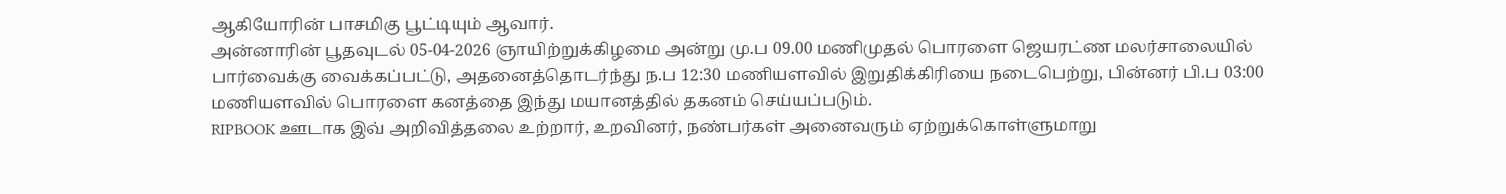ஆகியோரின் பாசமிகு பூட்டியும் ஆவார்.
அன்னாரின் பூதவுடல் 05-04-2026 ஞாயிற்றுக்கிழமை அன்று மு.ப 09.00 மணிமுதல் பொரளை ஜெயரட்ண மலர்சாலையில் பார்வைக்கு வைக்கப்பட்டு, அதனைத்தொடர்ந்து ந.ப 12:30 மணியளவில் இறுதிக்கிரியை நடைபெற்று, பின்னர் பி.ப 03:00 மணியளவில் பொரளை கனத்தை இந்து மயானத்தில் தகனம் செய்யப்படும்.
RIPBOOK ஊடாக இவ் அறிவித்தலை உற்றார், உறவினர், நண்பர்கள் அனைவரும் ஏற்றுக்கொள்ளுமாறு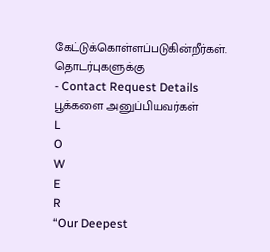கேட்டுக்கொள்ளப்படுகின்றீர்கள்.
தொடர்புகளுக்கு
- Contact Request Details
பூக்களை அனுப்பியவர்கள்
L
O
W
E
R
“Our Deepest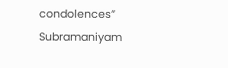condolences” Subramaniyam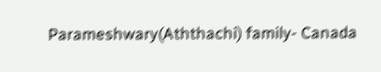Parameshwary(Aththachi) family- Canada